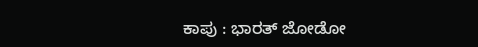ಕಾಪು : ಭಾರತ್ ಜೋಡೋ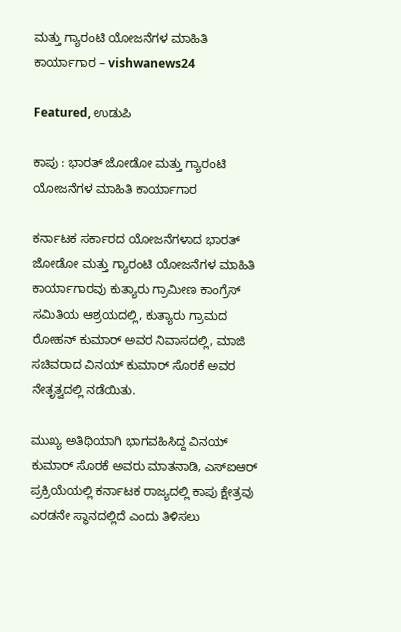ಮತ್ತು ಗ್ಯಾರಂಟಿ ಯೋಜನೆಗಳ ಮಾಹಿತಿ ಕಾರ್ಯಾಗಾರ – vishwanews24

Featured, ಉಡುಪಿ

ಕಾಪು : ಭಾರತ್ ಜೋಡೋ ಮತ್ತು ಗ್ಯಾರಂಟಿ ಯೋಜನೆಗಳ ಮಾಹಿತಿ ಕಾರ್ಯಾಗಾರ

ಕರ್ನಾಟಕ ಸರ್ಕಾರದ ಯೋಜನೆಗಳಾದ ಭಾರತ್ ಜೋಡೋ ಮತ್ತು ಗ್ಯಾರಂಟಿ ಯೋಜನೆಗಳ ಮಾಹಿತಿ ಕಾರ್ಯಾಗಾರವು ಕುತ್ಯಾರು ಗ್ರಾಮೀಣ ಕಾಂಗ್ರೆಸ್ ಸಮಿತಿಯ ಆಶ್ರಯದಲ್ಲಿ, ಕುತ್ಯಾರು ಗ್ರಾಮದ ರೋಹನ್ ಕುಮಾರ್ ಅವರ ನಿವಾಸದಲ್ಲಿ, ಮಾಜಿ ಸಚಿವರಾದ ವಿನಯ್ ಕುಮಾರ್ ಸೊರಕೆ ಅವರ ನೇತೃತ್ವದಲ್ಲಿ ನಡೆಯಿತು.

ಮುಖ್ಯ ಅತಿಥಿಯಾಗಿ ಭಾಗವಹಿಸಿದ್ದ ವಿನಯ್ ಕುಮಾರ್ ಸೊರಕೆ ಅವರು ಮಾತನಾಡಿ, ಎಸ್‌ಐಆರ್ ಪ್ರಕ್ರಿಯೆಯಲ್ಲಿ ಕರ್ನಾಟಕ ರಾಜ್ಯದಲ್ಲಿ ಕಾಪು ಕ್ಷೇತ್ರವು ಎರಡನೇ ಸ್ಥಾನದಲ್ಲಿದೆ ಎಂದು ತಿಳಿಸಲು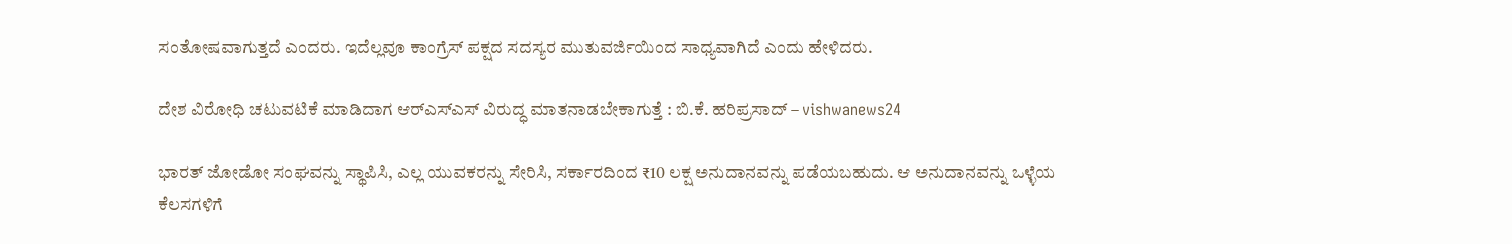ಸಂತೋಷವಾಗುತ್ತದೆ ಎಂದರು. ಇದೆಲ್ಲವೂ ಕಾಂಗ್ರೆಸ್ ಪಕ್ಷದ ಸದಸ್ಯರ ಮುತುವರ್ಜಿಯಿಂದ ಸಾಧ್ಯವಾಗಿದೆ ಎಂದು ಹೇಳಿದರು.

ದೇಶ ವಿರೋಧಿ ಚಟುವಟಿಕೆ ಮಾಡಿದಾಗ ಆರ್‌ಎಸ್‌ಎಸ್ ವಿರುದ್ಧ ಮಾತನಾಡಬೇಕಾಗುತ್ತೆ : ಬಿ.ಕೆ. ಹರಿಪ್ರಸಾದ್‌ – vishwanews24

ಭಾರತ್ ಜೋಡೋ ಸಂಘವನ್ನು ಸ್ಥಾಪಿಸಿ, ಎಲ್ಲ ಯುವಕರನ್ನು ಸೇರಿಸಿ, ಸರ್ಕಾರದಿಂದ ₹10 ಲಕ್ಷ ಅನುದಾನವನ್ನು ಪಡೆಯಬಹುದು. ಆ ಅನುದಾನವನ್ನು ಒಳ್ಳೆಯ ಕೆಲಸಗಳಿಗೆ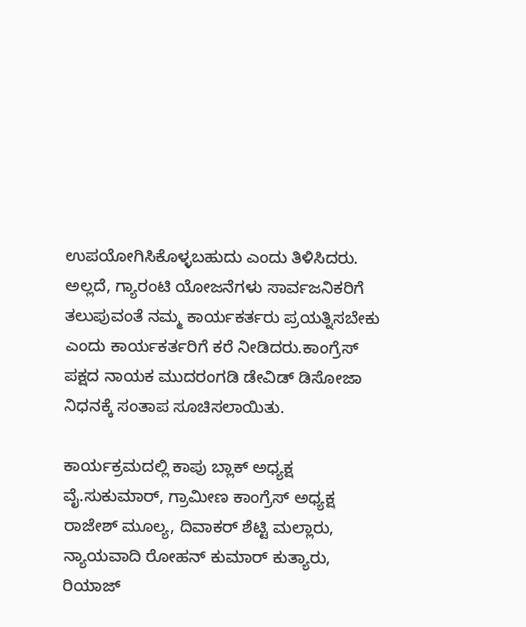ಉಪಯೋಗಿಸಿಕೊಳ್ಳಬಹುದು ಎಂದು ತಿಳಿಸಿದರು. ಅಲ್ಲದೆ, ಗ್ಯಾರಂಟಿ ಯೋಜನೆಗಳು ಸಾರ್ವಜನಿಕರಿಗೆ ತಲುಪುವಂತೆ ನಮ್ಮ ಕಾರ್ಯಕರ್ತರು ಪ್ರಯತ್ನಿಸಬೇಕು ಎಂದು ಕಾರ್ಯಕರ್ತರಿಗೆ ಕರೆ ನೀಡಿದರು.ಕಾಂಗ್ರೆಸ್ ಪಕ್ಷದ ನಾಯಕ ಮುದರಂಗಡಿ ಡೇವಿಡ್ ಡಿಸೋಜಾ ನಿಧನಕ್ಕೆ ಸಂತಾಪ ಸೂಚಿಸಲಾಯಿತು.

ಕಾರ್ಯಕ್ರಮದಲ್ಲಿ ಕಾಪು ಬ್ಲಾಕ್ ಅಧ್ಯಕ್ಷ ವೈ.ಸುಕುಮಾರ್, ಗ್ರಾಮೀಣ ಕಾಂಗ್ರೆಸ್ ಅಧ್ಯಕ್ಷ ರಾಜೇಶ್ ಮೂಲ್ಯ, ದಿವಾಕರ್ ಶೆಟ್ಟಿ ಮಲ್ಲಾರು, ನ್ಯಾಯವಾದಿ ರೋಹನ್ ಕುಮಾರ್ ಕುತ್ಯಾರು, ರಿಯಾಜ್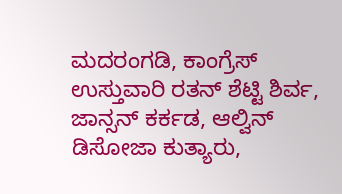ಮದರಂಗಡಿ, ಕಾಂಗ್ರೆಸ್ ಉಸ್ತುವಾರಿ ರತನ್ ಶೆಟ್ಟಿ ಶಿರ್ವ, ಜಾನ್ಸನ್ ಕರ್ಕಡ, ಆಲ್ವಿನ್ ಡಿಸೋಜಾ ಕುತ್ಯಾರು,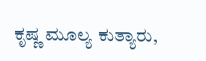ಕೃಷ್ಣ ಮೂಲ್ಯ ಕುತ್ಯಾರು,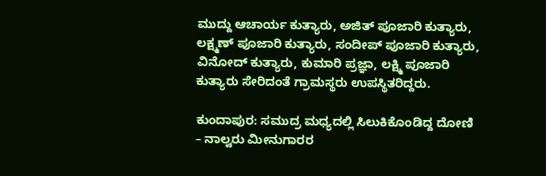ಮುದ್ದು ಆಚಾರ್ಯ ಕುತ್ಯಾರು, ಅಜಿತ್ ಪೂಜಾರಿ ಕುತ್ಯಾರು, ಲಕ್ಷ್ಮಣ್ ಪೂಜಾರಿ ಕುತ್ಯಾರು, ಸಂದೀಪ್ ಪೂಜಾರಿ ಕುತ್ಯಾರು, ವಿನೋದ್ ಕುತ್ಯಾರು, ಕುಮಾರಿ ಪ್ರಜ್ಞಾ, ಲಕ್ಷ್ಮಿ ಪೂಜಾರಿ ಕುತ್ಯಾರು ಸೇರಿದಂತೆ ಗ್ರಾಮಸ್ಥರು ಉಪಸ್ಥಿತರಿದ್ದರು.

ಕುಂದಾಪುರ: ಸಮುದ್ರ ಮಧ್ಯದಲ್ಲಿ ಸಿಲುಕಿಕೊಂಡಿದ್ದ ದೋಣಿ – ನಾಲ್ವರು ಮೀನುಗಾರರ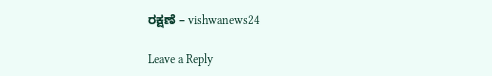ರಕ್ಷಣೆ – vishwanews24

Leave a Reply